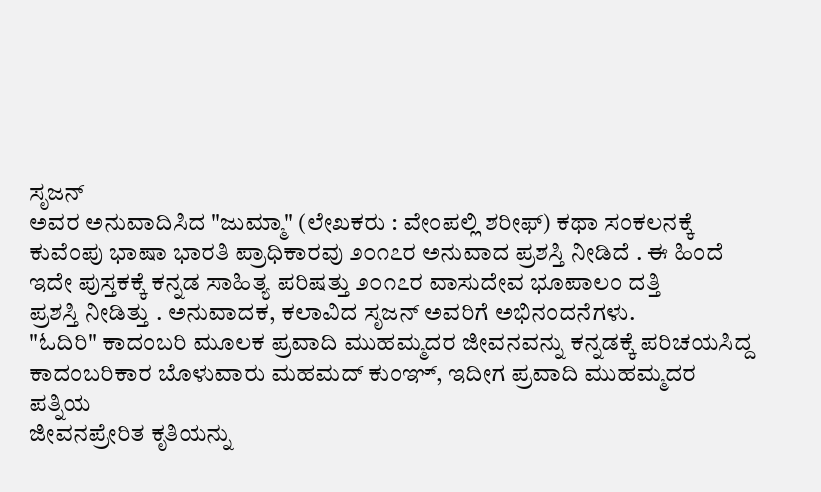ಸೃಜನ್
ಅವರ ಅನುವಾದಿಸಿದ "ಜುಮ್ಮಾ" (ಲೇಖಕರು : ವೇಂಪಲ್ಲಿ ಶರೀಫ್) ಕಥಾ ಸಂಕಲನಕ್ಕೆ
ಕುವೆಂಪು ಭಾಷಾ ಭಾರತಿ ಪ್ರಾಧಿಕಾರವು ೨೦೧೭ರ ಅನುವಾದ ಪ್ರಶಸ್ತಿ ನೀಡಿದೆ . ಈ ಹಿಂದೆ
ಇದೇ ಪುಸ್ತಕಕ್ಕೆ ಕನ್ನಡ ಸಾಹಿತ್ಯ ಪರಿಷತ್ತು ೨೦೧೭ರ ವಾಸುದೇವ ಭೂಪಾಲಂ ದತ್ತಿ
ಪ್ರಶಸ್ತಿ ನೀಡಿತ್ತು . ಅನುವಾದಕ, ಕಲಾವಿದ ಸೃಜನ್ ಅವರಿಗೆ ಅಭಿನಂದನೆಗಳು.
"ಓದಿರಿ" ಕಾದಂಬರಿ ಮೂಲಕ ಪ್ರವಾದಿ ಮುಹಮ್ಮದರ ಜೀವನವನ್ನು ಕನ್ನಡಕ್ಕೆ ಪರಿಚಯಸಿದ್ದ
ಕಾದಂಬರಿಕಾರ ಬೊಳುವಾರು ಮಹಮದ್ ಕುಂಞ್, ಇದೀಗ ಪ್ರವಾದಿ ಮುಹಮ್ಮದರ ಪತ್ನಿಯ
ಜೀವನಪ್ರೇರಿತ ಕೃತಿಯನ್ನು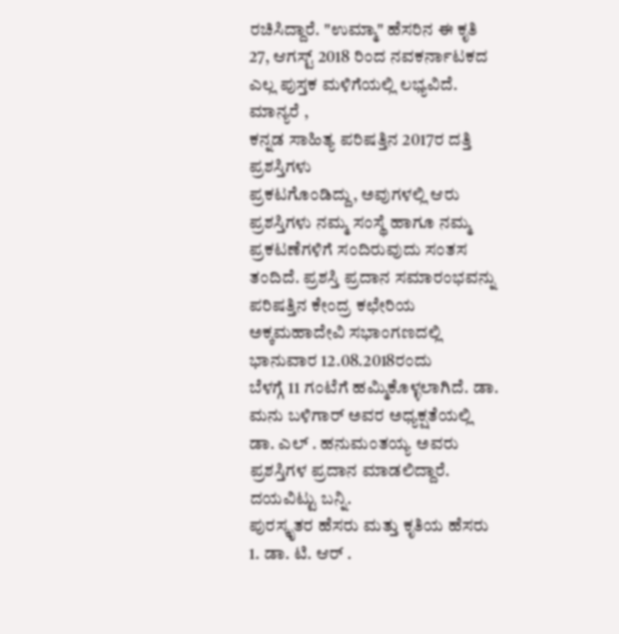ರಚಿಸಿದ್ದಾರೆ. "ಉಮ್ಮಾ" ಹೆಸರಿನ ಈ ಕೃತಿ 27, ಆಗಸ್ಟ್ 2018 ರಿಂದ ನವಕರ್ನಾಟಕದ ಎಲ್ಲ ಪುಸ್ತಕ ಮಳಿಗೆಯಲ್ಲಿ ಲಭ್ಯವಿದೆ.
ಮಾನ್ಯರೆ ,
ಕನ್ನಡ ಸಾಹಿತ್ಯ ಪರಿಷತ್ತಿನ 2017ರ ದತ್ತಿ ಪ್ರಶಸ್ತಿಗಳು
ಪ್ರಕಟಗೊಂಡಿದ್ದು, ಅವುಗಳಲ್ಲಿ ಆರು ಪ್ರಶಸ್ತಿಗಳು ನಮ್ಮ ಸಂಸ್ಥೆ ಹಾಗೂ ನಮ್ಮ
ಪ್ರಕಟಣೆಗಳಿಗೆ ಸಂದಿರುವುದು ಸಂತಸ ತಂದಿದೆ. ಪ್ರಶಸ್ತಿ ಪ್ರದಾನ ಸಮಾರಂಭವನ್ನು
ಪರಿಷತ್ತಿನ ಕೇಂದ್ರ ಕಛೇರಿಯ ಅಕ್ಕಮಹಾದೇವಿ ಸಭಾಂಗಣದಲ್ಲಿ ಭಾನುವಾರ 12.08.2018ರಂದು
ಬೆಳಗ್ಗೆ 11 ಗಂಟೆಗೆ ಹಮ್ಮಿಕೊಳ್ಳಲಾಗಿದೆ. ಡಾ. ಮನು ಬಳಿಗಾರ್ ಅವರ ಅಧ್ಯಕ್ಷತೆಯಲ್ಲಿ
ಡಾ. ಎಲ್ . ಹನುಮಂತಯ್ಯ ಅವರು ಪ್ರಶಸ್ತಿಗಳ ಪ್ರದಾನ ಮಾಡಲಿದ್ದಾರೆ. ದಯವಿಟ್ಟು ಬನ್ನಿ.
ಪುರಸ್ಕೃತರ ಹೆಸರು ಮತ್ತು ಕೃತಿಯ ಹೆಸರು
1. ಡಾ. ಟಿ. ಆರ್ .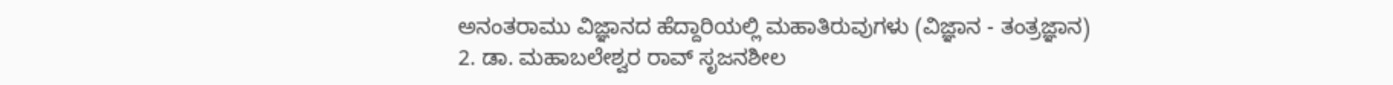ಅನಂತರಾಮು ವಿಜ್ಞಾನದ ಹೆದ್ದಾರಿಯಲ್ಲಿ ಮಹಾತಿರುವುಗಳು (ವಿಜ್ಞಾನ - ತಂತ್ರಜ್ಞಾನ)
2. ಡಾ. ಮಹಾಬಲೇಶ್ವರ ರಾವ್ ಸೃಜನಶೀಲ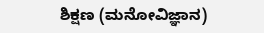ಶಿಕ್ಷಣ (ಮನೋವಿಜ್ಞಾನ)